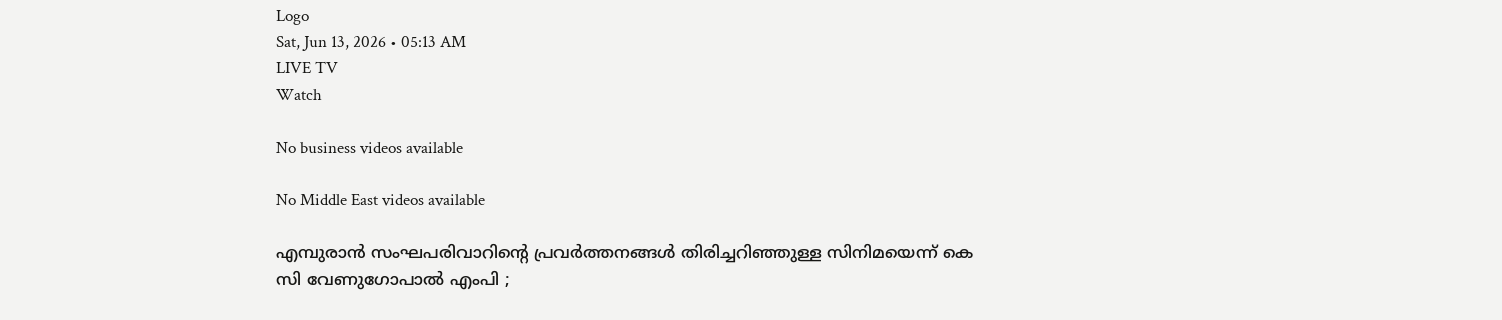Logo
Sat, Jun 13, 2026 • 05:13 AM
LIVE TV
Watch

No business videos available

No Middle East videos available

എമ്പുരാന്‍ സംഘപരിവാറിന്റെ പ്രവര്‍ത്തനങ്ങള്‍ തിരിച്ചറിഞ്ഞുള്ള സിനിമയെന്ന് കെ സി വേണുഗോപാല്‍ എംപി ;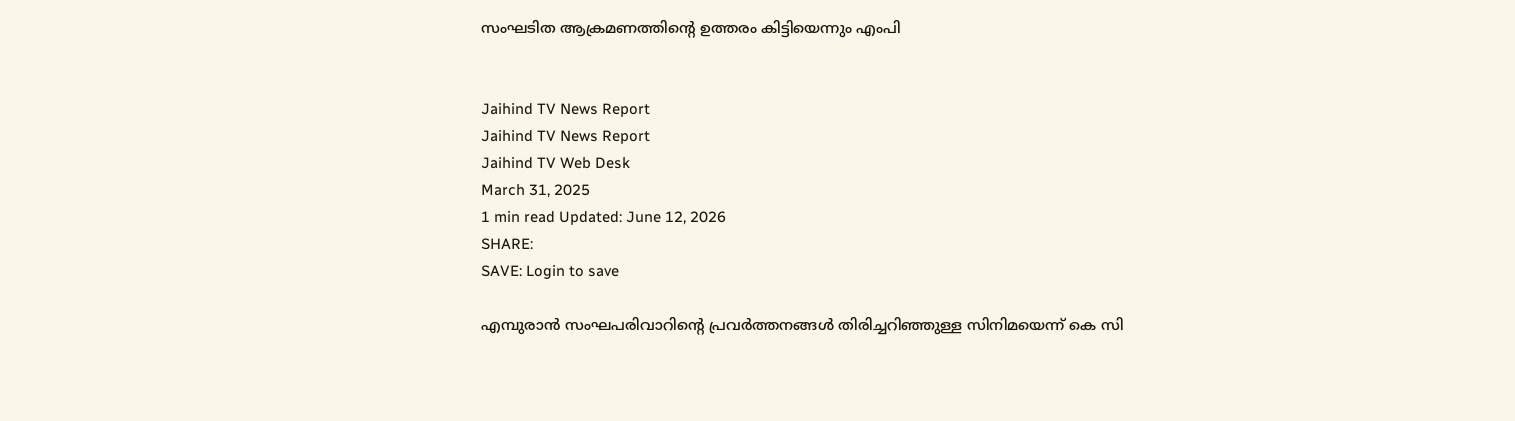സംഘടിത ആക്രമണത്തിന്റെ ഉത്തരം കിട്ടിയെന്നും എംപി


Jaihind TV News Report
Jaihind TV News Report
Jaihind TV Web Desk
March 31, 2025
1 min read Updated: June 12, 2026
SHARE:
SAVE: Login to save

എമ്പുരാന്‍ സംഘപരിവാറിന്റെ പ്രവര്‍ത്തനങ്ങള്‍ തിരിച്ചറിഞ്ഞുള്ള സിനിമയെന്ന് കെ സി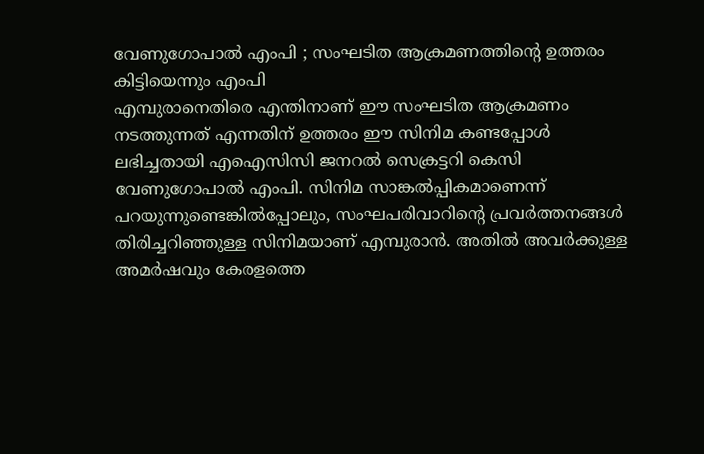വേണുഗോപാല്‍ എംപി ; സംഘടിത ആക്രമണത്തിന്റെ ഉത്തരം കിട്ടിയെന്നും എംപി
എമ്പുരാനെതിരെ എന്തിനാണ് ഈ സംഘടിത ആക്രമണം നടത്തുന്നത് എന്നതിന് ഉത്തരം ഈ സിനിമ കണ്ടപ്പോള്‍ ലഭിച്ചതായി എഐസിസി ജനറല്‍ സെക്രട്ടറി കെസി വേണുഗോപാല്‍ എംപി. സിനിമ സാങ്കല്‍പ്പികമാണെന്ന് പറയുന്നുണ്ടെങ്കില്‍പ്പോലും, സംഘപരിവാറിന്റെ പ്രവര്‍ത്തനങ്ങള്‍ തിരിച്ചറിഞ്ഞുള്ള സിനിമയാണ് എമ്പുരാന്‍. അതില്‍ അവര്‍ക്കുള്ള അമര്‍ഷവും കേരളത്തെ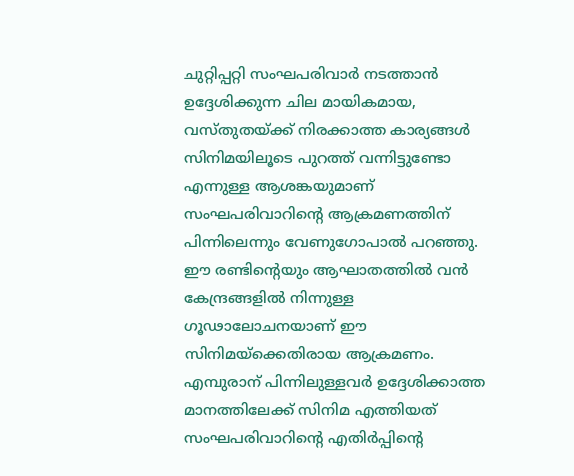ചുറ്റിപ്പറ്റി സംഘപരിവാര്‍ നടത്താന്‍ ഉദ്ദേശിക്കുന്ന ചില മായികമായ, വസ്തുതയ്ക്ക് നിരക്കാത്ത കാര്യങ്ങള്‍ സിനിമയിലൂടെ പുറത്ത് വന്നിട്ടുണ്ടോ എന്നുള്ള ആശങ്കയുമാണ് സംഘപരിവാറിന്റെ ആക്രമണത്തിന് പിന്നിലെന്നും വേണുഗോപാല്‍ പറഞ്ഞു. ഈ രണ്ടിന്റെയും ആഘാതത്തില്‍ വന്‍ കേന്ദ്രങ്ങളില്‍ നിന്നുള്ള ഗൂഢാലോചനയാണ് ഈ സിനിമയ്‌ക്കെതിരായ ആക്രമണം. എമ്പുരാന് പിന്നിലുള്ളവര്‍ ഉദ്ദേശിക്കാത്ത മാനത്തിലേക്ക് സിനിമ എത്തിയത് സംഘപരിവാറിന്റെ എതിര്‍പ്പിന്റെ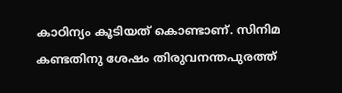കാഠിന്യം കൂടിയത് കൊണ്ടാണ്. സിനിമ കണ്ടതിനു ശേഷം തിരുവനന്തപുരത്ത്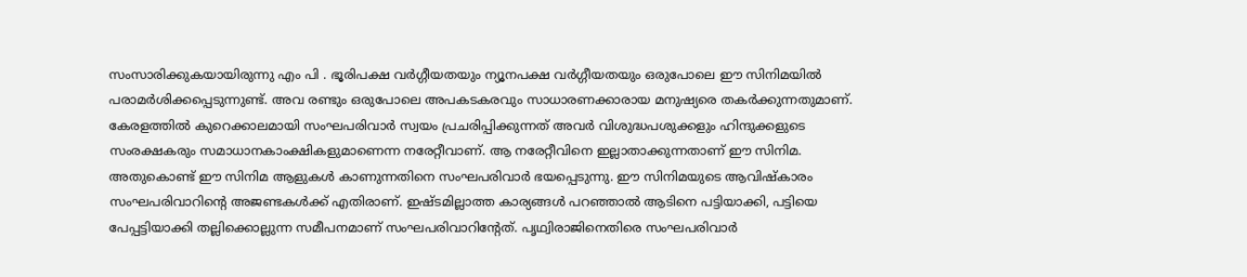സംസാരിക്കുകയായിരുന്നു എം പി . ഭൂരിപക്ഷ വര്‍ഗ്ഗീയതയും ന്യൂനപക്ഷ വര്‍ഗ്ഗീയതയും ഒരുപോലെ ഈ സിനിമയില്‍ പരാമര്‍ശിക്കപ്പെടുന്നുണ്ട്. അവ രണ്ടും ഒരുപോലെ അപകടകരവും സാധാരണക്കാരായ മനുഷ്യരെ തകര്‍ക്കുന്നതുമാണ്. കേരളത്തില്‍ കുറെക്കാലമായി സംഘപരിവാര്‍ സ്വയം പ്രചരിപ്പിക്കുന്നത് അവര്‍ വിശുദ്ധപശുക്കളും ഹിന്ദുക്കളുടെ സംരക്ഷകരും സമാധാനകാംക്ഷികളുമാണെന്ന നരേറ്റീവാണ്. ആ നരേറ്റീവിനെ ഇല്ലാതാക്കുന്നതാണ് ഈ സിനിമ. അതുകൊണ്ട് ഈ സിനിമ ആളുകള്‍ കാണുന്നതിനെ സംഘപരിവാര്‍ ഭയപ്പെടുന്നു. ഈ സിനിമയുടെ ആവിഷ്‌കാരം സംഘപരിവാറിന്റെ അജണ്ടകള്‍ക്ക് എതിരാണ്. ഇഷ്ടമില്ലാത്ത കാര്യങ്ങള്‍ പറഞ്ഞാല്‍ ആടിനെ പട്ടിയാക്കി, പട്ടിയെ പേപ്പട്ടിയാക്കി തല്ലിക്കൊല്ലുന്ന സമീപനമാണ് സംഘപരിവാറിന്റേത്. പൃഥ്വിരാജിനെതിരെ സംഘപരിവാര്‍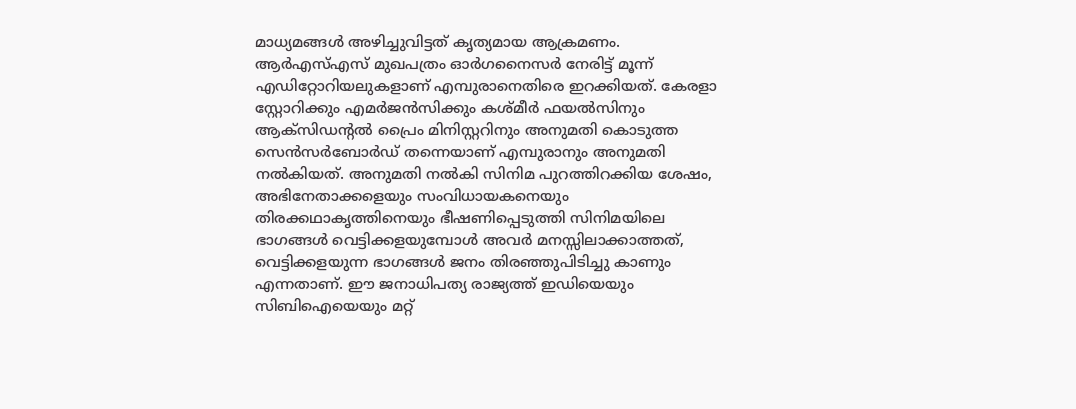മാധ്യമങ്ങള്‍ അഴിച്ചുവിട്ടത് കൃത്യമായ ആക്രമണം. ആര്‍എസ്എസ് മുഖപത്രം ഓര്‍ഗനൈസര്‍ നേരിട്ട് മൂന്ന് എഡിറ്റോറിയലുകളാണ് എമ്പുരാനെതിരെ ഇറക്കിയത്. കേരളാ സ്റ്റോറിക്കും എമര്‍ജന്‍സിക്കും കശ്മീര്‍ ഫയല്‍സിനും ആക്‌സിഡന്റല്‍ പ്രൈം മിനിസ്റ്ററിനും അനുമതി കൊടുത്ത സെന്‍സര്‍ബോര്‍ഡ് തന്നെയാണ് എമ്പുരാനും അനുമതി നല്‍കിയത്. അനുമതി നല്‍കി സിനിമ പുറത്തിറക്കിയ ശേഷം, അഭിനേതാക്കളെയും സംവിധായകനെയും തിരക്കഥാകൃത്തിനെയും ഭീഷണിപ്പെടുത്തി സിനിമയിലെ ഭാഗങ്ങള്‍ വെട്ടിക്കളയുമ്പോള്‍ അവര്‍ മനസ്സിലാക്കാത്തത്, വെട്ടിക്കളയുന്ന ഭാഗങ്ങള്‍ ജനം തിരഞ്ഞുപിടിച്ചു കാണും എന്നതാണ്. ഈ ജനാധിപത്യ രാജ്യത്ത് ഇഡിയെയും സിബിഐയെയും മറ്റ്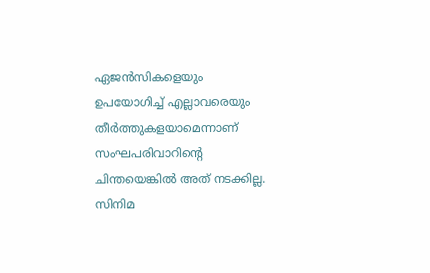ഏജന്‍സികളെയും ഉപയോഗിച്ച് എല്ലാവരെയും തീര്‍ത്തുകളയാമെന്നാണ് സംഘപരിവാറിന്റെ ചിന്തയെങ്കില്‍ അത് നടക്കില്ല. സിനിമ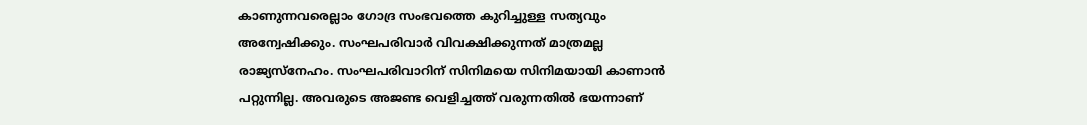കാണുന്നവരെല്ലാം ഗോദ്ര സംഭവത്തെ കുറിച്ചുള്ള സത്യവും അന്വേഷിക്കും. സംഘപരിവാര്‍ വിവക്ഷിക്കുന്നത് മാത്രമല്ല രാജ്യസ്‌നേഹം. സംഘപരിവാറിന് സിനിമയെ സിനിമയായി കാണാന്‍ പറ്റുന്നില്ല. അവരുടെ അജണ്ട വെളിച്ചത്ത് വരുന്നതില്‍ ഭയന്നാണ്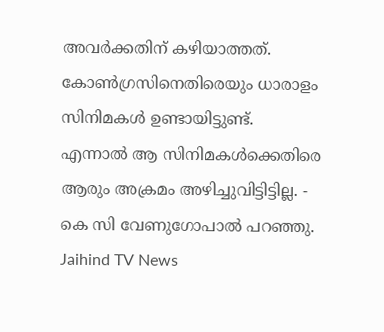അവര്‍ക്കതിന് കഴിയാത്തത്. കോണ്‍ഗ്രസിനെതിരെയും ധാരാളം സിനിമകള്‍ ഉണ്ടായിട്ടുണ്ട്. എന്നാല്‍ ആ സിനിമകള്‍ക്കെതിരെ ആരും അക്രമം അഴിച്ചുവിട്ടിട്ടില്ല. - കെ സി വേണുഗോപാല്‍ പറഞ്ഞു.
Jaihind TV News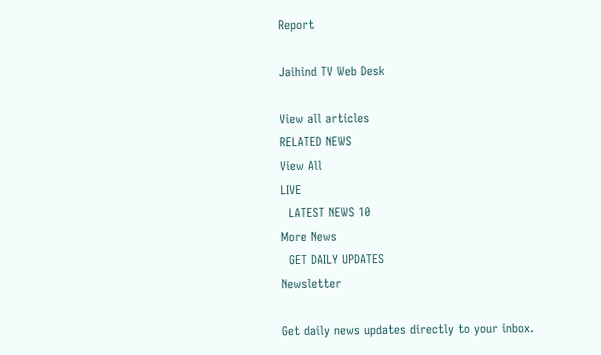Report

Jaihind TV Web Desk

View all articles
RELATED NEWS
View All
LIVE
  LATEST NEWS 10
More News
  GET DAILY UPDATES
Newsletter

Get daily news updates directly to your inbox.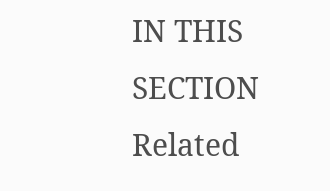IN THIS SECTION
Related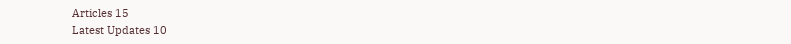Articles 15
Latest Updates 10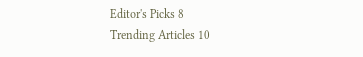Editor's Picks 8
Trending Articles 10